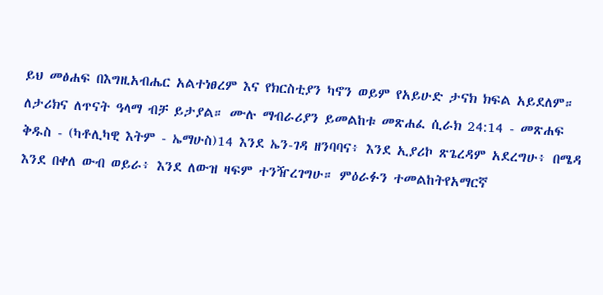ይህ መፅሐፍ በእግዚአብሔር አልተነፀረም እና የክርስቲያን ካኖን ወይም የአይሁድ ታናክ ክፍል አይደለም። ለታሪክና ለጥናት ዓላማ ብቻ ይታያል። ሙሉ ማብራሪያን ይመልከቱ መጽሐፈ ሲራክ 24:14 - መጽሐፍ ቅዱስ - (ካቶሊካዊ እትም - ኤማሁስ)14 እንደ ኤን-ገዳ ዘንባባና፥ እንደ ኢያሪኮ ጽጌረዳም አደረግሁ፥ በሜዳ እንደ በቀለ ውብ ወይራ፥ እንደ ለውዝ ዛፍም ተንዥረገግሁ። ምዕራፉን ተመልከትየአማርኛ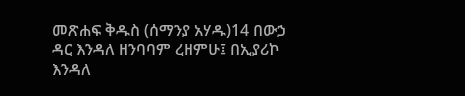መጽሐፍ ቅዱስ (ሰማንያ አሃዱ)14 በውኃ ዳር እንዳለ ዘንባባም ረዘምሁ፤ በኢያሪኮ እንዳለ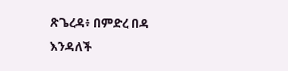ጽጌረዳ፥ በምድረ በዳ እንዳለች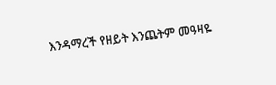እንዳማረች የዘይት እንጨትም መዓዛዬ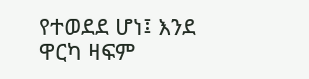የተወደደ ሆነ፤ እንደ ዋርካ ዛፍም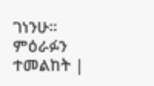ገነንሁ። ምዕራፉን ተመልከት |